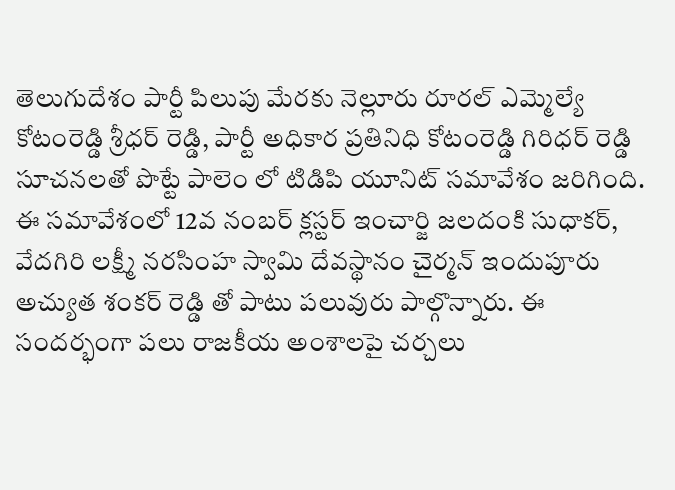తెలుగుదేశం పార్టీ పిలుపు మేరకు నెల్లూరు రూరల్ ఎమ్మెల్యే కోటంరెడ్డి శ్రీధర్ రెడ్డి, పార్టీ అధికార ప్రతినిధి కోటంరెడ్డి గిరిధర్ రెడ్డి సూచనలతో పొట్టే పాలెం లో టిడిపి యూనిట్ సమావేశం జరిగింది. ఈ సమావేశంలో 12వ నంబర్ క్లస్టర్ ఇంచార్జి జలదంకి సుధాకర్, వేదగిరి లక్ష్మీ నరసింహ స్వామి దేవస్థానం చైర్మన్ ఇందుపూరు అచ్యుత శంకర్ రెడ్డి తో పాటు పలువురు పాల్గొన్నారు. ఈ సందర్భంగా పలు రాజకీయ అంశాలపై చర్చలు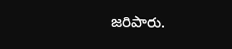జరిపారు.